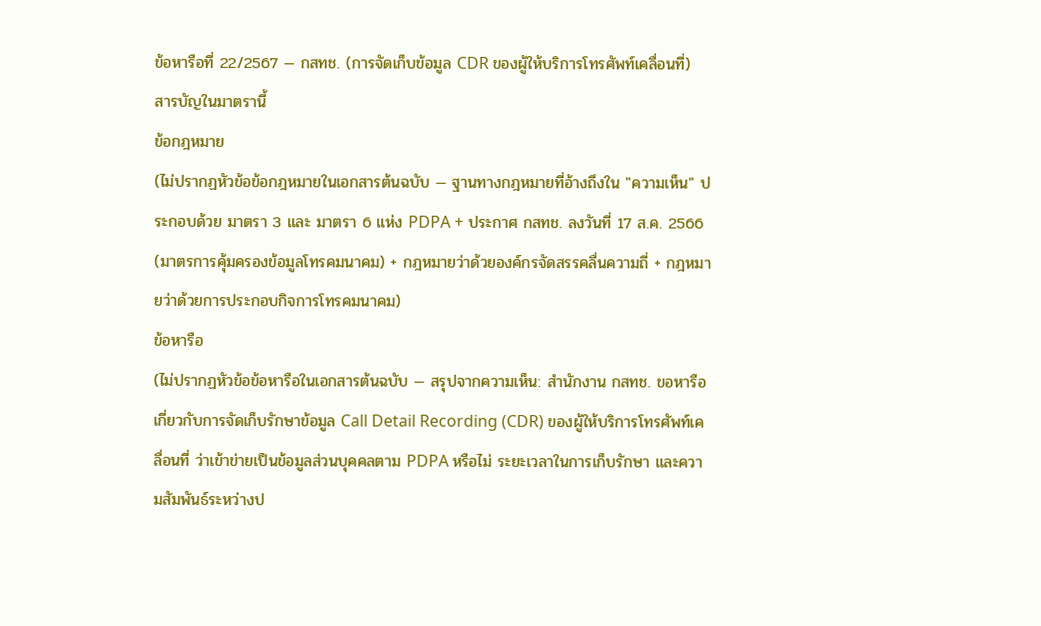ข้อหารือที่ 22/2567 — กสทช. (การจัดเก็บข้อมูล CDR ของผู้ให้บริการโทรศัพท์เคลื่อนที่)
สารบัญในมาตรานี้
ข้อกฎหมาย
(ไม่ปรากฏหัวข้อข้อกฎหมายในเอกสารต้นฉบับ — ฐานทางกฎหมายที่อ้างถึงใน "ความเห็น" ประกอบด้วย มาตรา 3 และ มาตรา 6 แห่ง PDPA + ประกาศ กสทช. ลงวันที่ 17 ส.ค. 2566 (มาตรการคุ้มครองข้อมูลโทรคมนาคม) + กฎหมายว่าด้วยองค์กรจัดสรรคลื่นความถี่ + กฎหมายว่าด้วยการประกอบกิจการโทรคมนาคม)
ข้อหารือ
(ไม่ปรากฏหัวข้อข้อหารือในเอกสารต้นฉบับ — สรุปจากความเห็น: สำนักงาน กสทช. ขอหารือเกี่ยวกับการจัดเก็บรักษาข้อมูล Call Detail Recording (CDR) ของผู้ให้บริการโทรศัพท์เคลื่อนที่ ว่าเข้าข่ายเป็นข้อมูลส่วนบุคคลตาม PDPA หรือไม่ ระยะเวลาในการเก็บรักษา และความสัมพันธ์ระหว่างป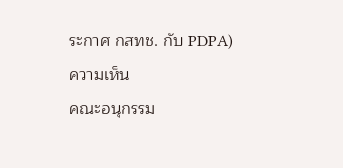ระกาศ กสทช. กับ PDPA)
ความเห็น
คณะอนุกรรม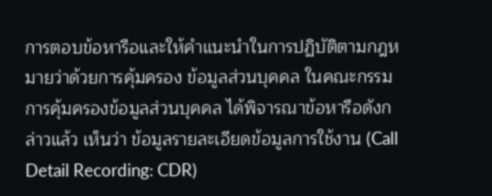การตอบข้อหารือและให้คำแนะนำในการปฏิบัติตามกฎหมายว่าด้วยการคุ้มครอง ข้อมูลส่วนบุคคล ในคณะกรรมการคุ้มครองข้อมูลส่วนบุคคล ได้พิจารณาข้อหารือดังกล่าวแล้ว เห็นว่า ข้อมูลรายละเอียดข้อมูลการใช้งาน (Call Detail Recording: CDR)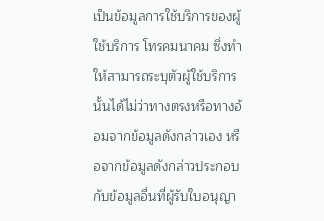เป็นข้อมูลการใช้บริการของผู้ใช้บริการ โทรคมนาคม ซึ่งทำให้สามารถระบุตัวผู้ใช้บริการนั้นได้ไม่ว่าทางตรงหรือทางอ้อมจากข้อมูลดังกล่าวเอง หรือจากข้อมูลดังกล่าวประกอบกับข้อมูลอื่นที่ผู้รับใบอนุญา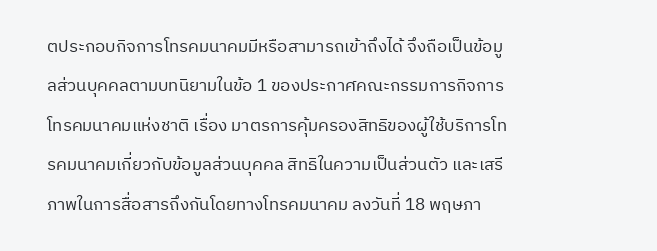ตประกอบกิจการโทรคมนาคมมีหรือสามารถเข้าถึงได้ จึงถือเป็นข้อมูลส่วนบุคคลตามบทนิยามในข้อ 1 ของประกาศคณะกรรมการกิจการโทรคมนาคมแห่งชาติ เรื่อง มาตรการคุ้มครองสิทธิของผู้ใช้บริการโทรคมนาคมเกี่ยวกับข้อมูลส่วนบุคคล สิทธิในความเป็นส่วนตัว และเสรีภาพในการสื่อสารถึงกันโดยทางโทรคมนาคม ลงวันที่ 18 พฤษภา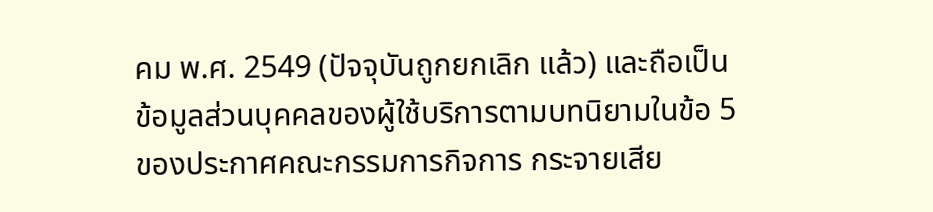คม พ.ศ. 2549 (ปัจจุบันถูกยกเลิก แล้ว) และถือเป็นข้อมูลส่วนบุคคลของผู้ใช้บริการตามบทนิยามในข้อ 5 ของประกาศคณะกรรมการกิจการ กระจายเสีย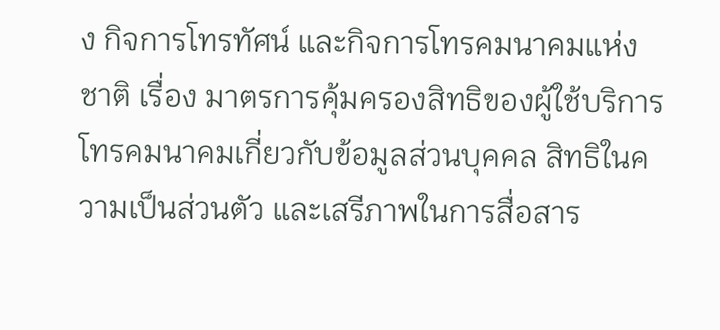ง กิจการโทรทัศน์ และกิจการโทรคมนาคมแห่งชาติ เรื่อง มาตรการคุ้มครองสิทธิของผู้ใช้บริการ โทรคมนาคมเกี่ยวกับข้อมูลส่วนบุคคล สิทธิในความเป็นส่วนตัว และเสรีภาพในการสื่อสาร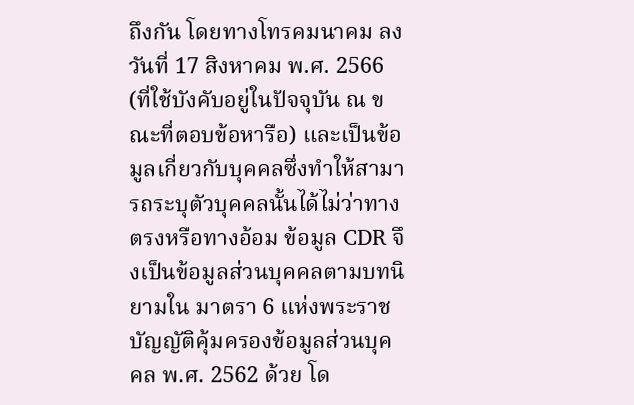ถึงกัน โดยทางโทรคมนาคม ลงวันที่ 17 สิงหาคม พ.ศ. 2566 (ที่ใช้บังคับอยู่ในปัจจุบัน ณ ขณะที่ตอบข้อหารือ) และเป็นข้อมูลเกี่ยวกับบุคคลซึ่งทำให้สามารถระบุตัวบุคคลนั้นได้ไม่ว่าทางตรงหรือทางอ้อม ข้อมูล CDR จึงเป็นข้อมูลส่วนบุคคลตามบทนิยามใน มาตรา 6 แห่งพระราชบัญญัติคุ้มครองข้อมูลส่วนบุคคล พ.ศ. 2562 ด้วย โด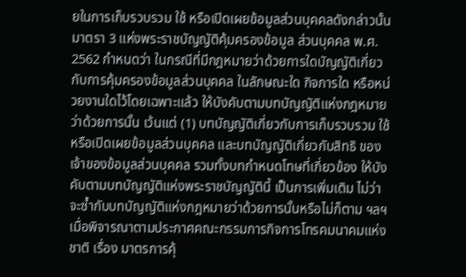ยในการเก็บรวบรวม ใช้ หรือเปิดเผยข้อมูลส่วนบุคคลดังกล่าวนั้น มาตรา 3 แห่งพระราชบัญญัติคุ้มครองข้อมูล ส่วนบุคคล พ.ศ. 2562 กำหนดว่า ในกรณีที่มีกฎหมายว่าด้วยการใดบัญญัติเกี่ยวกับการคุ้มครองข้อมูลส่วนบุคคล ในลักษณะใด กิจการใด หรือหน่วยงานใดไว้โดยเฉพาะแล้ว ให้บังคับตามบทบัญญัติแห่งกฎหมายว่าด้วยการนั้น เว้นแต่ (1) บทบัญญัติเกี่ยวกับการเก็บรวบรวม ใช้ หรือเปิดเผยข้อมูลส่วนบุคคล และบทบัญญัติเกี่ยวกับสิทธิ ของเจ้าของข้อมูลส่วนบุคคล รวมทั้งบทกำหนดโทษที่เกี่ยวข้อง ให้บังคับตามบทบัญญัติแห่งพระราชบัญญัตินี้ เป็นการเพิ่มเติม ไม่ว่าจะซ้ำกับบทบัญญัติแห่งกฎหมายว่าด้วยการนั้นหรือไม่ก็ตาม ฯลฯ เมื่อพิจารณาตามประกาศคณะกรรมการกิจการโทรคมนาคมแห่งชาติ เรื่อง มาตรการคุ้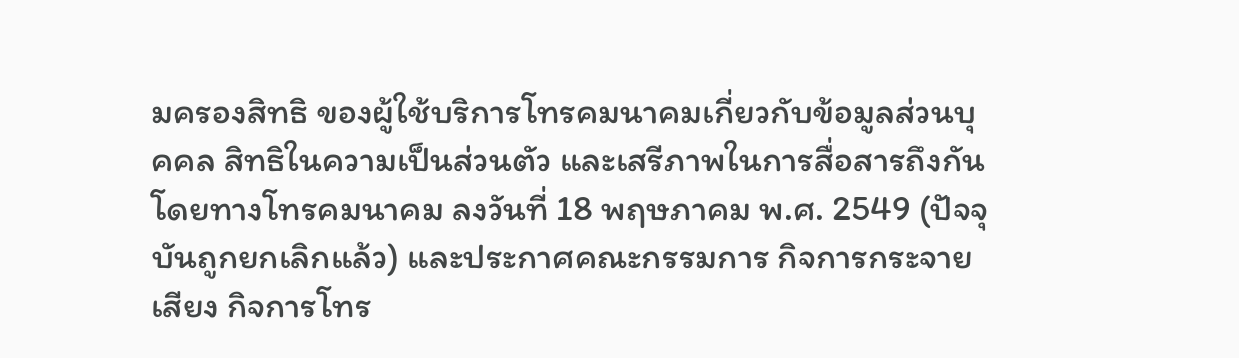มครองสิทธิ ของผู้ใช้บริการโทรคมนาคมเกี่ยวกับข้อมูลส่วนบุคคล สิทธิในความเป็นส่วนตัว และเสรีภาพในการสื่อสารถึงกัน โดยทางโทรคมนาคม ลงวันที่ 18 พฤษภาคม พ.ศ. 2549 (ปัจจุบันถูกยกเลิกแล้ว) และประกาศคณะกรรมการ กิจการกระจายเสียง กิจการโทร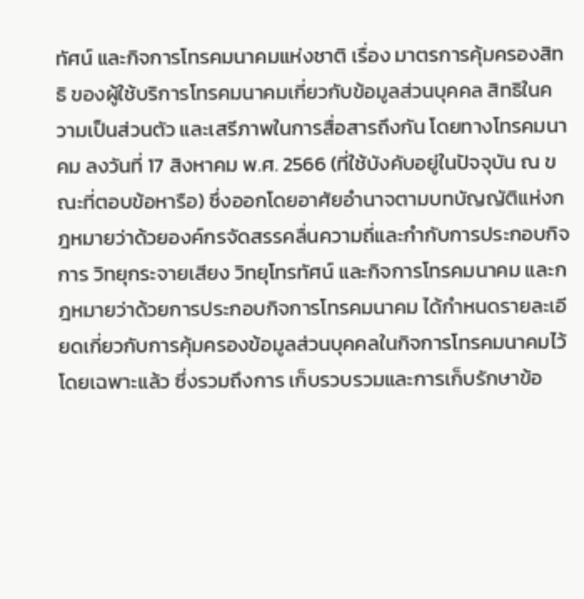ทัศน์ และกิจการโทรคมนาคมแห่งชาติ เรื่อง มาตรการคุ้มครองสิทธิ ของผู้ใช้บริการโทรคมนาคมเกี่ยวกับข้อมูลส่วนบุคคล สิทธิในความเป็นส่วนตัว และเสรีภาพในการสื่อสารถึงกัน โดยทางโทรคมนาคม ลงวันที่ 17 สิงหาคม พ.ศ. 2566 (ที่ใช้บังคับอยู่ในปัจจุบัน ณ ขณะที่ตอบข้อหารือ) ซึ่งออกโดยอาศัยอำนาจตามบทบัญญัติแห่งกฎหมายว่าด้วยองค์กรจัดสรรคลื่นความถี่และกำกับการประกอบกิจการ วิทยุกระจายเสียง วิทยุโทรทัศน์ และกิจการโทรคมนาคม และกฎหมายว่าด้วยการประกอบกิจการโทรคมนาคม ได้กำหนดรายละเอียดเกี่ยวกับการคุ้มครองข้อมูลส่วนบุคคลในกิจการโทรคมนาคมไว้โดยเฉพาะแล้ว ซึ่งรวมถึงการ เก็บรวบรวมและการเก็บรักษาข้อ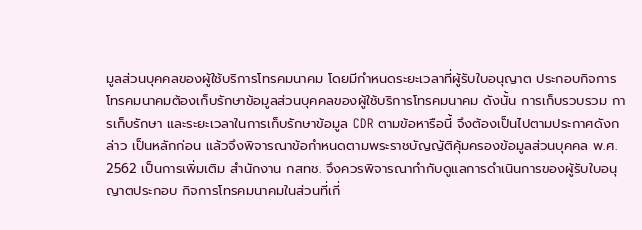มูลส่วนบุคคลของผู้ใช้บริการโทรคมนาคม โดยมีกำหนดระยะเวลาที่ผู้รับใบอนุญาต ประกอบกิจการโทรคมนาคมต้องเก็บรักษาข้อมูลส่วนบุคคลของผู้ใช้บริการโทรคมนาคม ดังนั้น การเก็บรวบรวม การเก็บรักษา และระยะเวลาในการเก็บรักษาข้อมูล CDR ตามข้อหารือนี้ จึงต้องเป็นไปตามประกาศดังกล่าว เป็นหลักก่อน แล้วจึงพิจารณาข้อกำหนดตามพระราชบัญญัติคุ้มครองข้อมูลส่วนบุคคล พ.ศ. 2562 เป็นการเพิ่มเติม สำนักงาน กสทช. จึงควรพิจารณากำกับดูแลการดำเนินการของผู้รับใบอนุญาตประกอบ กิจการโทรคมนาคมในส่วนที่เกี่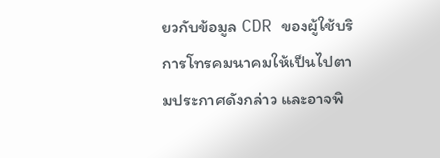ยวกับข้อมูล CDR ของผู้ใช้บริการโทรคมนาคมให้เป็นไปตามประกาศดังกล่าว และอาจพิ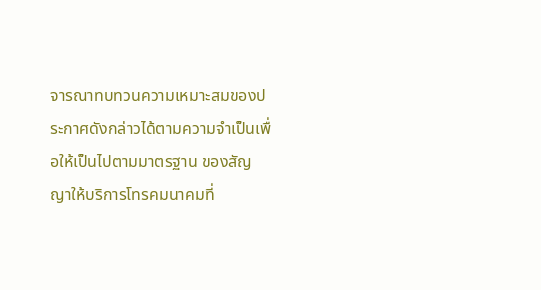จารณาทบทวนความเหมาะสมของประกาศดังกล่าวได้ตามความจำเป็นเพื่อให้เป็นไปตามมาตรฐาน ของสัญญาให้บริการโทรคมนาคมที่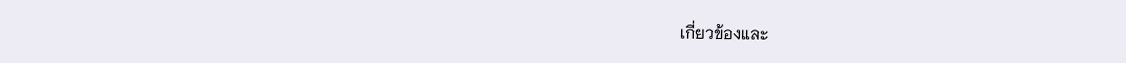เกี่ยวข้องและ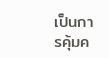เป็นการคุ้มค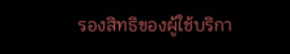รองสิทธิของผู้ใช้บริกา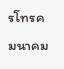รโทรคมนาคม